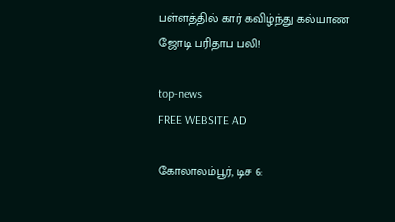பள்ளத்தில் கார் கவிழ்ந்து கல்யாண ஜோடி பரிதாப பலி!

top-news
FREE WEBSITE AD

கோலாலம்பூர், டிச 6: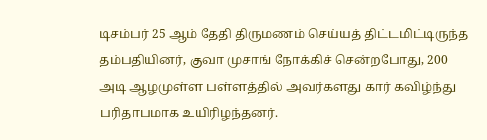டிசம்பர் 25 ஆம் தேதி திருமணம் செய்யத் திட்டமிட்டிருந்த தம்பதியினர், குவா முசாங் நோக்கிச் சென்றபோது, 200 அடி ஆழமுள்ள பள்ளத்தில் அவர்களது கார் கவிழ்ந்து பரிதாபமாக உயிரிழந்தனர்.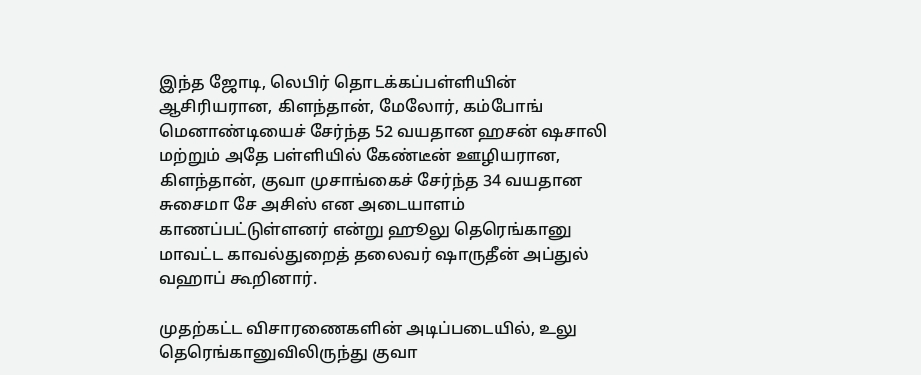இந்த ஜோடி, லெபிர் தொடக்கப்பள்ளியின் ஆசிரியரான, கிளந்தான், மேலோர், கம்போங் மெனாண்டியைச் சேர்ந்த 52 வயதான ஹசன் ஷசாலி மற்றும் அதே பள்ளியில் கேண்டீன் ஊழியரான, கிளந்தான், குவா முசாங்கைச் சேர்ந்த 34 வயதான சுசைமா சே அசிஸ் என அடையாளம் காணப்பட்டுள்ளனர் என்று ஹூலு தெரெங்கானு மாவட்ட காவல்துறைத் தலைவர் ஷாருதீன் அப்துல் வஹாப் கூறினார்.

முதற்கட்ட விசாரணைகளின் அடிப்படையில், உலு தெரெங்கானுவிலிருந்து குவா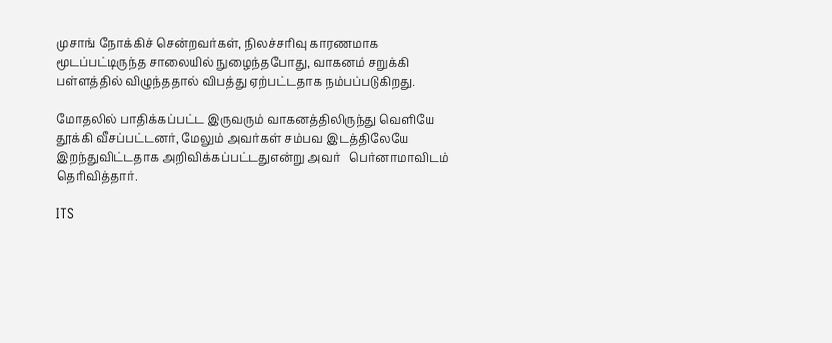முசாங் நோக்கிச் சென்றவர்கள், நிலச்சரிவு காரணமாக மூடப்பட்டிருந்த சாலையில் நுழைந்தபோது, வாகனம் சறுக்கி  பள்ளத்தில் விழுந்ததால் விபத்து ஏற்பட்டதாக நம்பப்படுகிறது.

மோதலில் பாதிக்கப்பட்ட இருவரும் வாகனத்திலிருந்து வெளியே தூக்கி வீசப்பட்டனர், மேலும் அவர்கள் சம்பவ இடத்திலேயே இறந்துவிட்டதாக அறிவிக்கப்பட்டதுஎன்று அவர்   பெர்னாமாவிடம் தெரிவித்தார்.

ITS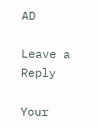AD

Leave a Reply

Your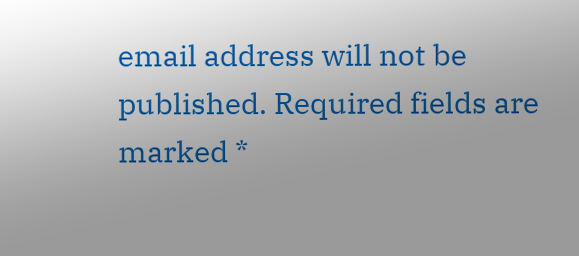email address will not be published. Required fields are marked *